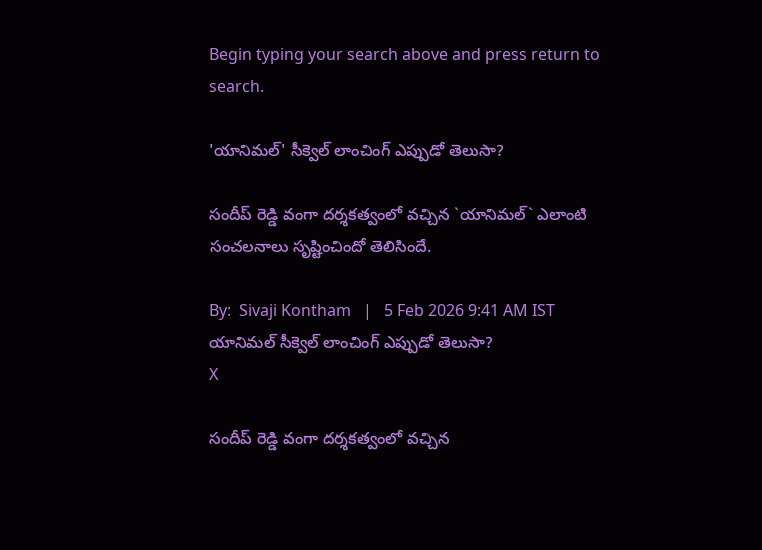Begin typing your search above and press return to search.

'యానిమ‌ల్' సీక్వెల్ లాంచింగ్ ఎప్పుడో తెలుసా?

సందీప్ రెడ్డి వంగా దర్శకత్వంలో వచ్చిన `యానిమల్` ఎలాంటి సంచ‌ల‌నాలు సృష్టించిందో తెలిసిందే.

By:  Sivaji Kontham   |   5 Feb 2026 9:41 AM IST
యానిమ‌ల్ సీక్వెల్ లాంచింగ్ ఎప్పుడో తెలుసా?
X

సందీప్ రెడ్డి వంగా దర్శకత్వంలో వచ్చిన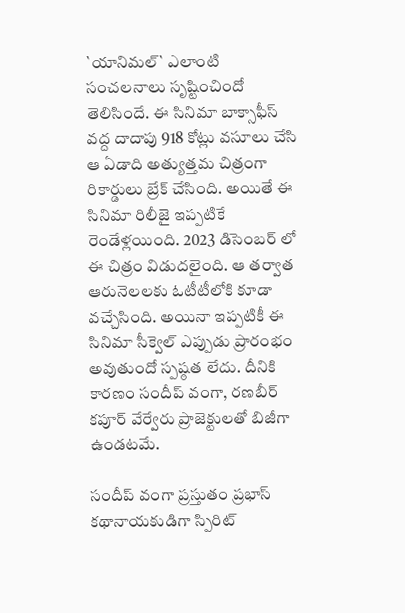`యానిమల్` ఎలాంటి సంచ‌ల‌నాలు సృష్టించిందో తెలిసిందే. ఈ సినిమా బాక్సాఫీస్ వ‌ద్ద దాదాపు 918 కోట్లు వ‌సూలు చేసి ఆ ఏడాది అత్యుత్త‌మ చిత్రంగా రికార్డులు బ్రేక్ చేసింది. అయితే ఈ సినిమా రిలీజై ఇప్ప‌టికే రెండేళ్ల‌యింది. 2023 డిసెంబ‌ర్ లో ఈ చిత్రం విడుద‌లైంది. ఆ త‌ర్వాత ఆరునెల‌ల‌కు ఓటీటీలోకి కూడా వ‌చ్చేసింది. అయినా ఇప్ప‌టికీ ఈ సినిమా సీక్వెల్ ఎప్పుడు ప్రారంభం అవుతుందో స్ప‌ష్ఠ‌త లేదు. దీనికి కార‌ణం సందీప్ వంగా, ర‌ణబీర్ క‌పూర్ వేర్వేరు ప్రాజెక్టుల‌తో బిజీగా ఉండ‌ట‌మే.

సందీప్ వంగా ప్ర‌స్తుతం ప్ర‌భాస్ క‌థానాయ‌కుడిగా స్పిరిట్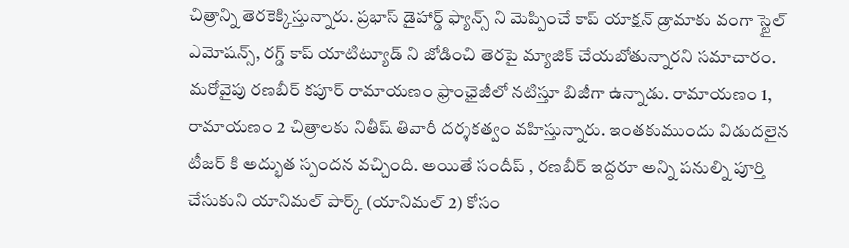చిత్రాన్ని తెర‌కెక్కిస్తున్నారు. ప్ర‌భాస్ డైహార్డ్ ఫ్యాన్స్ ని మెప్పించే కాప్ యాక్ష‌న్ డ్రామాకు వంగా స్టైల్ ఎమోష‌న్స్, ర‌గ్డ్ కాప్ యాటిట్యూడ్ ని జోడించి తెర‌పై మ్యాజిక్ చేయ‌బోతున్నార‌ని స‌మాచారం. మ‌రోవైపు ర‌ణ‌బీర్ క‌పూర్ రామాయ‌ణం ఫ్రాంఛైజీలో న‌టిస్తూ బిజీగా ఉన్నాడు. రామాయ‌ణం 1, రామాయ‌ణం 2 చిత్రాలకు నితీష్ తివారీ ద‌ర్శ‌క‌త్వం వ‌హిస్తున్నారు. ఇంత‌కుముందు విడుద‌లైన టీజ‌ర్ కి అద్భుత స్పంద‌న వ‌చ్చింది. అయితే సందీప్ , ర‌ణ‌బీర్ ఇద్ద‌రూ అన్ని ప‌నుల్ని పూర్తి చేసుకుని యానిమ‌ల్ పార్క్ (యానిమ‌ల్ 2) కోసం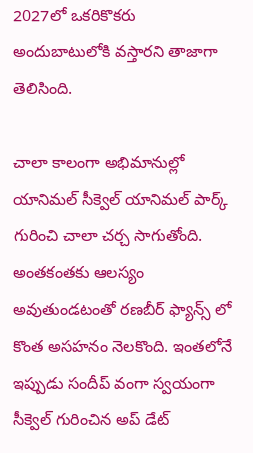2027లో ఒక‌రికొక‌రు అందుబాటులోకి వ‌స్తార‌ని తాజాగా తెలిసింది.

చాలా కాలంగా అభిమానుల్లో యానిమ‌ల్ సీక్వెల్ యానిమ‌ల్ పార్క్ గురించి చాలా చ‌ర్చ సాగుతోంది. అంత‌కంత‌కు ఆల‌స్యం అవుతుండ‌టంతో ర‌ణ‌బీర్ ఫ్యాన్స్ లో కొంత అస‌హ‌నం నెల‌కొంది. ఇంత‌లోనే ఇప్పుడు సందీప్ వంగా స్వ‌యంగా సీక్వెల్ గురించిన అప్ డేట్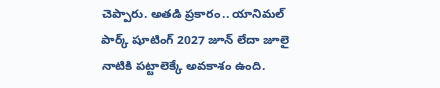చెప్పారు. అత‌డి ప్ర‌కారం.. యానిమల్ పార్క్ షూటింగ్ 2027 జూన్ లేదా జూలై నాటికి పట్టాలెక్కే అవకాశం ఉంది.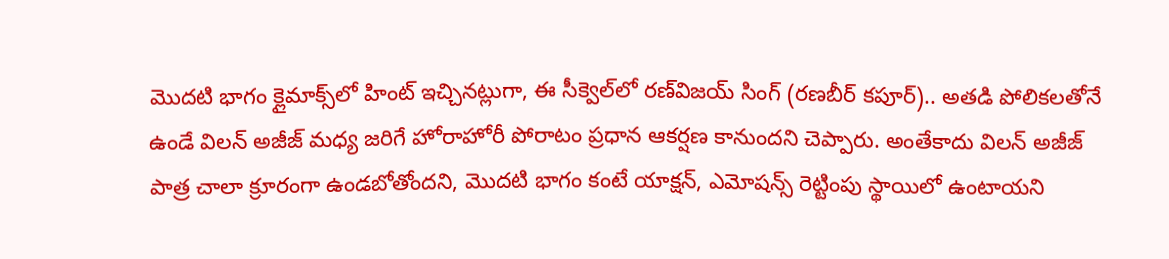మొదటి భాగం క్లైమాక్స్‌లో హింట్ ఇచ్చినట్లుగా, ఈ సీక్వెల్‌లో రణ్‌విజయ్ సింగ్ (రణబీర్ కపూర్).. అతడి పోలికలతోనే ఉండే విలన్ అజీజ్ మధ్య జరిగే హోరాహోరీ పోరాటం ప్రధాన ఆకర్షణ కానుందని చెప్పారు. అంతేకాదు విల‌న్ అజీజ్ పాత్ర చాలా క్రూరంగా ఉండబోతోందని, మొదటి భాగం కంటే యాక్షన్, ఎమోషన్స్ రెట్టింపు స్థాయిలో ఉంటాయని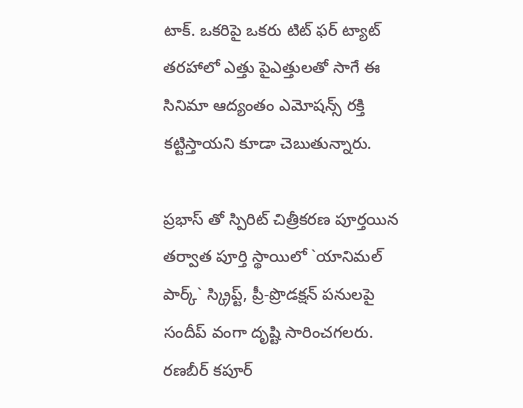టాక్. ఒక‌రిపై ఒక‌రు టిట్ ఫ‌ర్ ట్యాట్ త‌ర‌హాలో ఎత్తు పైఎత్తుల‌తో సాగే ఈ సినిమా ఆద్యంతం ఎమోష‌న్స్ ర‌క్తి క‌ట్టిస్తాయ‌ని కూడా చెబుతున్నారు.

ప్ర‌భాస్ తో స్పిరిట్ చిత్రీక‌ర‌ణ పూర్తయిన తర్వాత పూర్తి స్థాయిలో `యానిమల్ పార్క్` స్క్రిప్ట్, ప్రీ-ప్రొడక్షన్ పనులపై సందీప్ వంగా దృష్టి సారించ‌గ‌ల‌రు. రణబీర్ కపూర్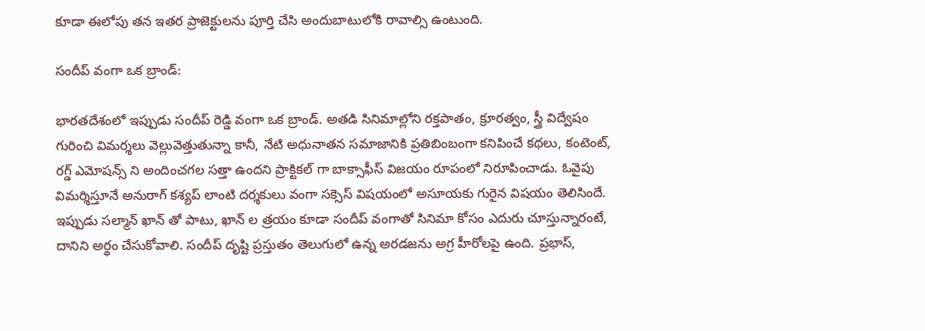కూడా ఈలోపు తన ఇతర ప్రాజెక్టులను పూర్తి చేసి అందుబాటులోకి రావాల్సి ఉంటుంది.

సందీప్ వంగా ఒక బ్రాండ్:

భార‌త‌దేశంలో ఇప్పుడు సందీప్ రెడ్డి వంగా ఒక బ్రాండ్. అత‌డి సినిమాల్లోని ర‌క్త‌పాతం, క్రూర‌త్వం, స్త్రీ విద్వేషం గురించి విమ‌ర్శ‌లు వెల్లువెత్తుతున్నా కానీ, నేటి అధునాత‌న స‌మాజానికి ప్ర‌తిబింబంగా క‌నిపించే క‌థ‌లు, కంటెంట్, ర‌గ్డ్ ఎమోష‌న్స్ ని అందించ‌గ‌ల స‌త్తా ఉంద‌ని ప్రాక్టికల్ గా బాక్సాఫీస్ విజయం రూపంలో నిరూపించాడు. ఓవైపు విమ‌ర్శిస్తూనే అనురాగ్ క‌శ్య‌ప్ లాంటి ద‌ర్శ‌కులు వంగా స‌క్సెస్ విష‌యంలో అసూయ‌కు గురైన విష‌యం తెలిసిందే. ఇప్పుడు స‌ల్మాన్ ఖాన్ తో పాటు, ఖాన్ ల త్ర‌యం కూడా సందీప్ వంగాతో సినిమా కోసం ఎదురు చూస్తున్నారంటే, దానిని అర్థం చేసుకోవాలి. సందీప్ దృష్టి ప్ర‌స్తుతం తెలుగులో ఉన్న అర‌డ‌జ‌ను అగ్ర హీరోల‌పై ఉంది. ప్ర‌భాస్,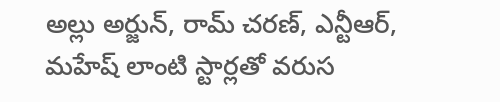అల్లు అర్జున్, రామ్ చ‌ర‌ణ్‌, ఎన్టీఆర్, మ‌హేష్ లాంటి స్టార్ల‌తో వ‌రుస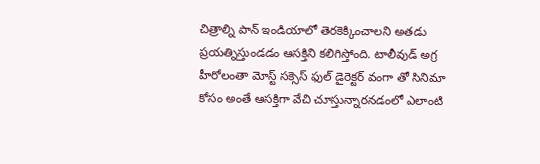చిత్రాల్ని పాన్ ఇండియాలో తెర‌కెక్కించాల‌ని అత‌డు ప్ర‌య‌త్నిస్తుండ‌డం ఆస‌క్తిని క‌లిగిస్తోంది. టాలీవుడ్ అగ్ర హీరోలంతా మోస్ట్ స‌క్సెస్ ఫుల్ డైరెక్ట‌ర్ వంగా తో సినిమా కోసం అంతే ఆస‌క్తిగా వేచి చూస్తున్నారన‌డంలో ఎలాంటి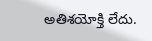అతిశ‌యోక్తి లేదు.